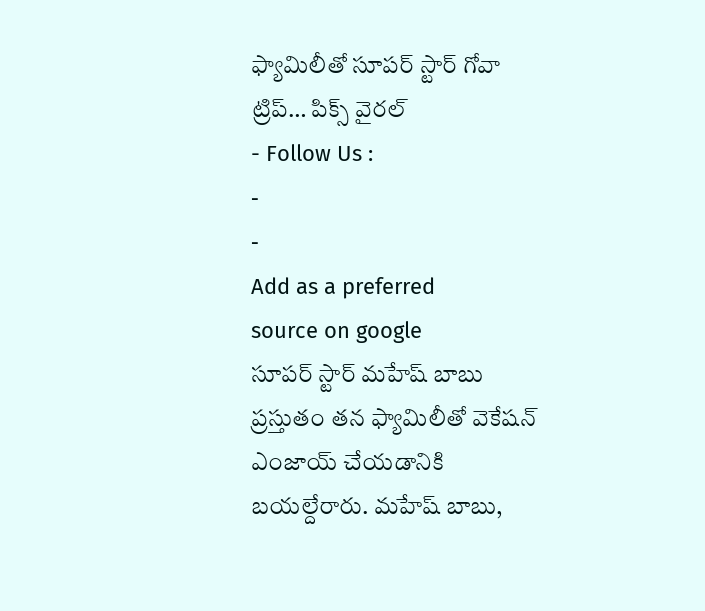ఫ్యామిలీతో సూపర్ స్టార్ గోవా ట్రిప్… పిక్స్ వైరల్
- Follow Us :
-
-
Add as a preferred
source on google
సూపర్ స్టార్ మహేష్ బాబు ప్రస్తుతం తన ఫ్యామిలీతో వెకేషన్ ఎంజాయ్ చేయడానికి బయల్దేరారు. మహేష్ బాబు,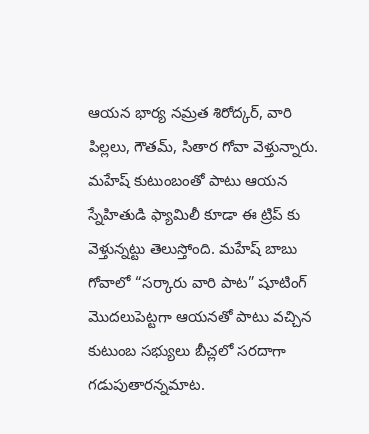ఆయన భార్య నమ్రత శిరోద్కర్, వారి పిల్లలు, గౌతమ్, సితార గోవా వెళ్తున్నారు. మహేష్ కుటుంబంతో పాటు ఆయన స్నేహితుడి ఫ్యామిలీ కూడా ఈ ట్రిప్ కు వెళ్తున్నట్టు తెలుస్తోంది. మహేష్ బాబు గోవాలో “సర్కారు వారి పాట” షూటింగ్ మొదలుపెట్టగా ఆయనతో పాటు వచ్చిన కుటుంబ సభ్యులు బీచ్లలో సరదాగా గడుపుతారన్నమాట.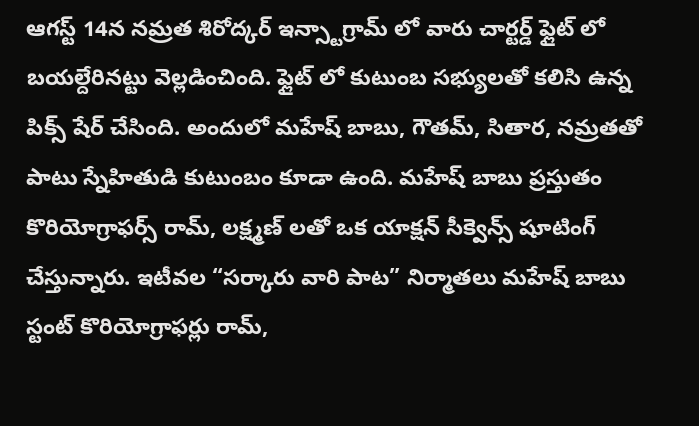ఆగస్ట్ 14న నమ్రత శిరోద్కర్ ఇన్స్టాగ్రామ్ లో వారు చార్టర్డ్ ఫ్లైట్ లో బయల్దేరినట్టు వెల్లడించింది. ఫ్లైట్ లో కుటుంబ సభ్యులతో కలిసి ఉన్న పిక్స్ షేర్ చేసింది. అందులో మహేష్ బాబు, గౌతమ్, సితార, నమ్రతతో పాటు స్నేహితుడి కుటుంబం కూడా ఉంది. మహేష్ బాబు ప్రస్తుతం కొరియోగ్రాఫర్స్ రామ్, లక్ష్మణ్ లతో ఒక యాక్షన్ సీక్వెన్స్ షూటింగ్ చేస్తున్నారు. ఇటీవల “సర్కారు వారి పాట” నిర్మాతలు మహేష్ బాబు స్టంట్ కొరియోగ్రాఫర్లు రామ్,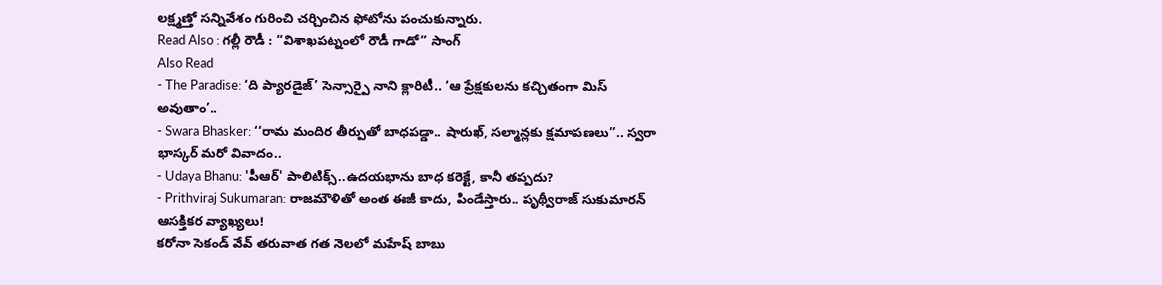లక్ష్మణ్తో సన్నివేశం గురించి చర్చించిన ఫోటోను పంచుకున్నారు.
Read Also : గల్లీ రౌడీ : “విశాఖపట్నంలో రౌడీ గాడో” సాంగ్
Also Read
- The Paradise: ‘ది ప్యారడైజ్’ సెన్సార్పై నాని క్లారిటీ.. ‘ఆ ప్రేక్షకులను కచ్చితంగా మిస్ అవుతాం’..
- Swara Bhasker: ‘‘రామ మందిర తీర్పుతో బాధపడ్డా.. షారుఖ్, సల్మాన్లకు క్షమాపణలు’’.. స్వరా భాస్కర్ మరో వివాదం..
- Udaya Bhanu: 'పీఆర్' పాలిటిక్స్..ఉదయభాను బాధ కరెక్టే, కానీ తప్పదు?
- Prithviraj Sukumaran: రాజమౌళితో అంత ఈజీ కాదు, పిండేస్తారు.. పృథ్వీరాజ్ సుకుమారన్ ఆసక్తికర వ్యాఖ్యలు!
కరోనా సెకండ్ వేవ్ తరువాత గత నెలలో మహేష్ బాబు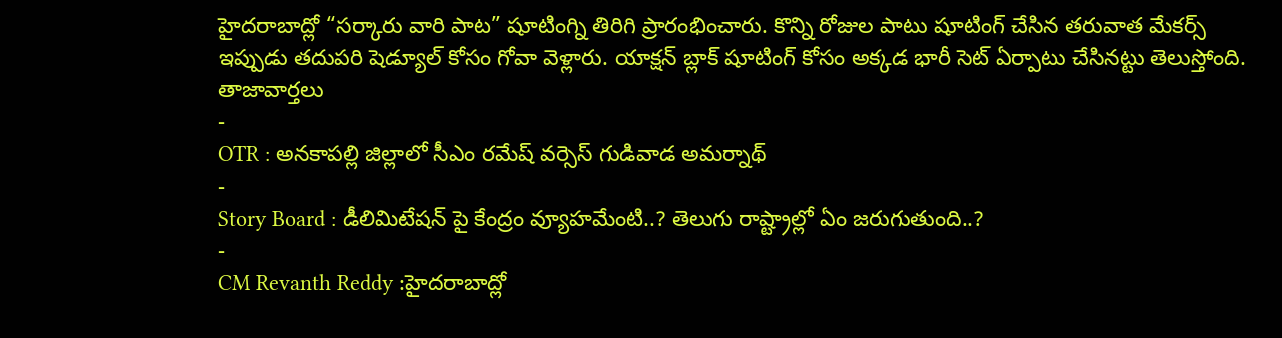హైదరాబాద్లో “సర్కారు వారి పాట” షూటింగ్ని తిరిగి ప్రారంభించారు. కొన్ని రోజుల పాటు షూటింగ్ చేసిన తరువాత మేకర్స్ ఇప్పుడు తదుపరి షెడ్యూల్ కోసం గోవా వెళ్లారు. యాక్షన్ బ్లాక్ షూటింగ్ కోసం అక్కడ భారీ సెట్ ఏర్పాటు చేసినట్టు తెలుస్తోంది.
తాజావార్తలు
-
OTR : అనకాపల్లి జిల్లాలో సీఎం రమేష్ వర్సెస్ గుడివాడ అమర్నాథ్
-
Story Board : డీలిమిటేషన్ పై కేంద్రం వ్యూహమేంటి..? తెలుగు రాష్ట్రాల్లో ఏం జరుగుతుంది..?
-
CM Revanth Reddy :హైదరాబాద్లో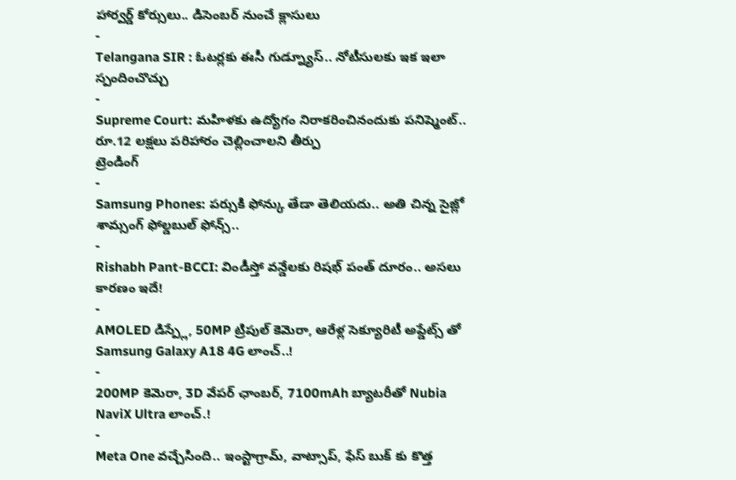హార్వర్డ్ కోర్సులు.. డిసెంబర్ నుంచే క్లాసులు
-
Telangana SIR : ఓటర్లకు ఈసీ గుడ్న్యూస్.. నోటీసులకు ఇక ఇలా స్పందించొచ్చు
-
Supreme Court: మహిళకు ఉద్యోగం నిరాకరించినందుకు పనిష్మెంట్.. రూ.12 లక్షలు పరిహారం చెల్లించాలని తీర్పు
ట్రెండింగ్
-
Samsung Phones: పర్సుకి ఫోన్కు తేడా తెలియదు.. అతి చిన్న సైజ్లో శామ్సంగ్ ఫోల్డబుల్ ఫోన్స్..
-
Rishabh Pant-BCCI: విండీస్తో వన్డేలకు రిషభ్ పంత్ దూరం.. అసలు కారణం ఇదే!
-
AMOLED డిస్ప్లే, 50MP ట్రిపుల్ కెమెరా, ఆరేళ్ల సెక్యూరిటీ అప్డేట్స్ తో Samsung Galaxy A18 4G లాంచ్..!
-
200MP కెమెరా, 3D వేపర్ ఛాంబర్, 7100mAh బ్యాటరీతో Nubia NaviX Ultra లాంచ్.!
-
Meta One వచ్చేసింది.. ఇంస్టాగ్రామ్, వాట్సాప్, ఫేస్ బుక్ కు కొత్త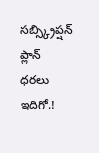సబ్స్క్రిప్షన్ ప్లాన్ ధరలు ఇదిగో.!